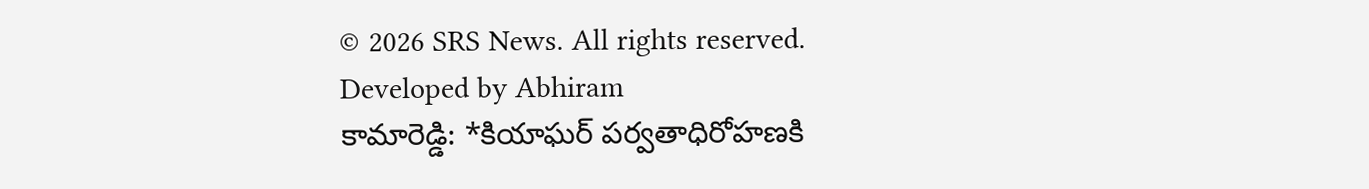© 2026 SRS News. All rights reserved.
Developed by Abhiram
కామారెడ్డి: *కియాఘర్ పర్వతాధిరోహణకి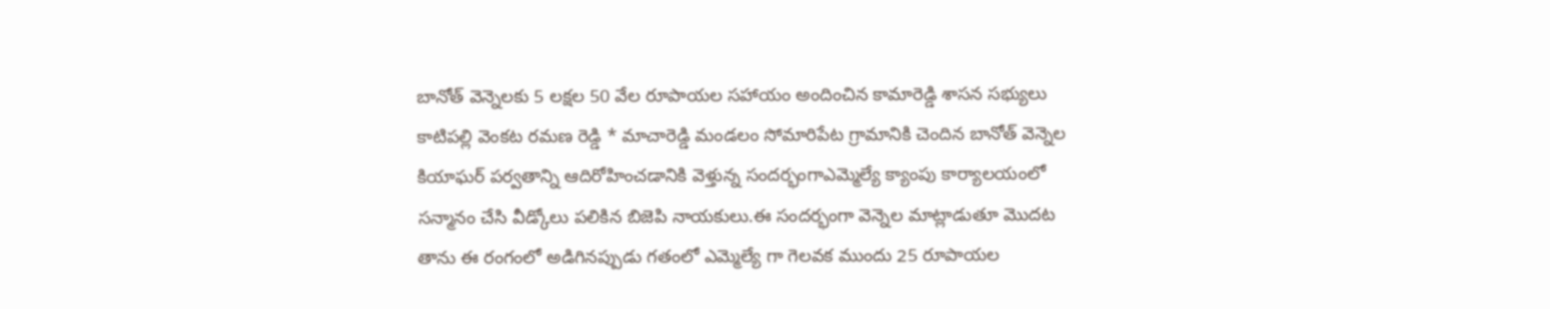బానోత్ వెన్నెలకు 5 లక్షల 50 వేల రూపాయల సహాయం అందించిన కామారెడ్డి శాసన సభ్యులు కాటిపల్లి వెంకట రమణ రెడ్డి * మాచారెడ్డి మండలం సోమారిపేట గ్రామానికి చెందిన బానోత్ వెన్నెల కియాఘర్ పర్వతాన్ని ఆదిరోహించడానికి వెళ్తున్న సందర్భంగాఎమ్మెల్యే క్యాంపు కార్యాలయంలో సన్మానం చేసి వీడ్కోలు పలికిన బిజెపి నాయకులు.ఈ సందర్భంగా వెన్నెల మాట్లాడుతూ మొదట తాను ఈ రంగంలో అడిగినప్పుడు గతంలో ఎమ్మెల్యే గా గెలవక ముందు 25 రూపాయల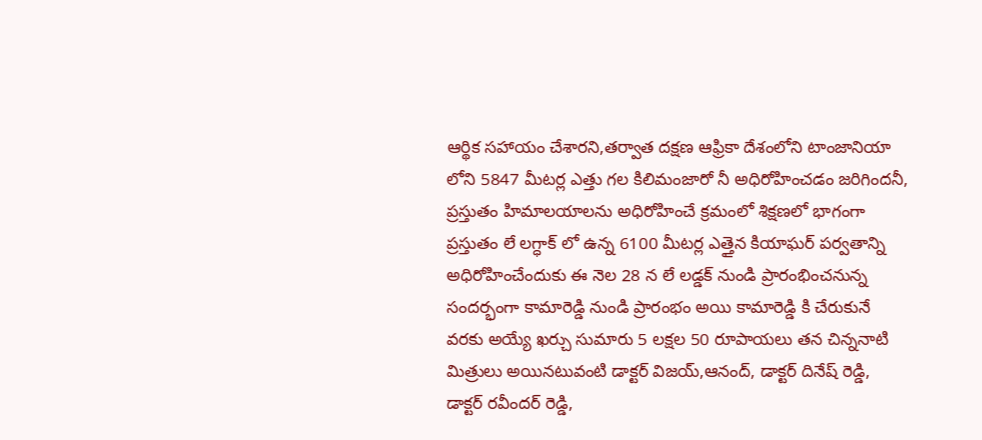ఆర్థిక సహాయం చేశారని,తర్వాత దక్షణ ఆఫ్రికా దేశంలోని టాంజానియా లోని 5847 మీటర్ల ఎత్తు గల కిలిమంజారో నీ అధిరోహించడం జరిగిందనీ, ప్రస్తుతం హిమాలయాలను అధిరోహించే క్రమంలో శిక్షణలో భాగంగా ప్రస్తుతం లే లగ్ధాక్ లో ఉన్న 6100 మీటర్ల ఎత్తైన కియాఘర్ పర్వతాన్ని అధిరోహించేందుకు ఈ నెల 28 న లే లడ్డక్ నుండి ప్రారంభించనున్న సందర్భంగా కామారెడ్డి నుండి ప్రారంభం అయి కామారెడ్డి కి చేరుకునే వరకు అయ్యే ఖర్చు సుమారు 5 లక్షల 50 రూపాయలు తన చిన్ననాటి మిత్రులు అయినటువంటి డాక్టర్ విజయ్,ఆనంద్, డాక్టర్ దినేష్ రెడ్డి, డాక్టర్ రవీందర్ రెడ్డి,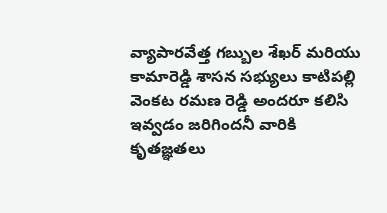వ్యాపారవేత్త గబ్బుల శేఖర్ మరియు కామారెడ్డి శాసన సభ్యులు కాటిపల్లి వెంకట రమణ రెడ్డి అందరూ కలిసి ఇవ్వడం జరిగిందనీ వారికి కృతజ్ఞతలు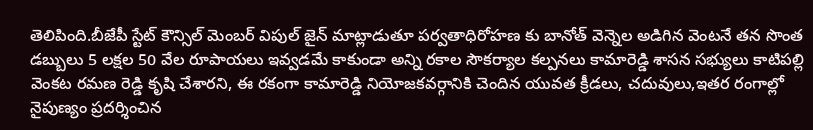తెలిపింది.బీజేపీ స్టేట్ కౌన్సిల్ మెంబర్ విపుల్ జైన్ మాట్లాడుతూ పర్వతాధిరోహణ కు బానోత్ వెన్నెల అడిగిన వెంటనే తన సొంత డబ్బులు 5 లక్షల 50 వేల రూపాయలు ఇవ్వడమే కాకుండా అన్ని రకాల సౌకర్యాల కల్పనలు కామారెడ్డి శాసన సభ్యులు కాటిపల్లి వెంకట రమణ రెడ్డి కృషి చేశారని, ఈ రకంగా కామారెడ్డి నియోజకవర్గానికి చెందిన యువత క్రీడలు, చదువులు,ఇతర రంగాల్లో నైపుణ్యం ప్రదర్శించిన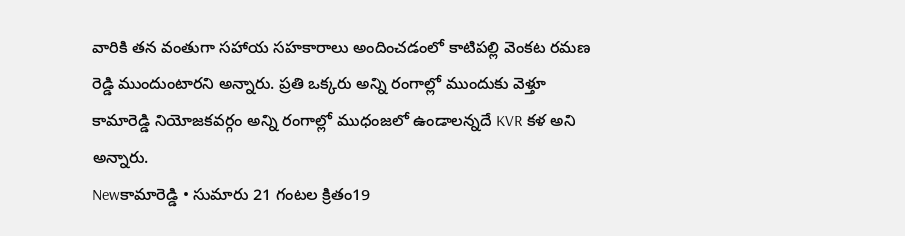వారికి తన వంతుగా సహాయ సహకారాలు అందించడంలో కాటిపల్లి వెంకట రమణ రెడ్డి ముందుంటారని అన్నారు. ప్రతి ఒక్కరు అన్ని రంగాల్లో ముందుకు వెళ్తూ కామారెడ్డి నియోజకవర్గం అన్ని రంగాల్లో ముధంజలో ఉండాలన్నదే KVR కళ అని అన్నారు.
Newకామారెడ్డి • సుమారు 21 గంటల క్రితం19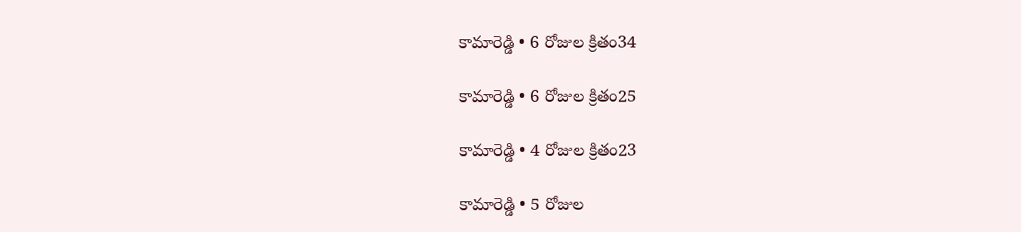కామారెడ్డి • 6 రోజుల క్రితం34

కామారెడ్డి • 6 రోజుల క్రితం25

కామారెడ్డి • 4 రోజుల క్రితం23

కామారెడ్డి • 5 రోజుల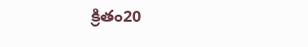క్రితం20